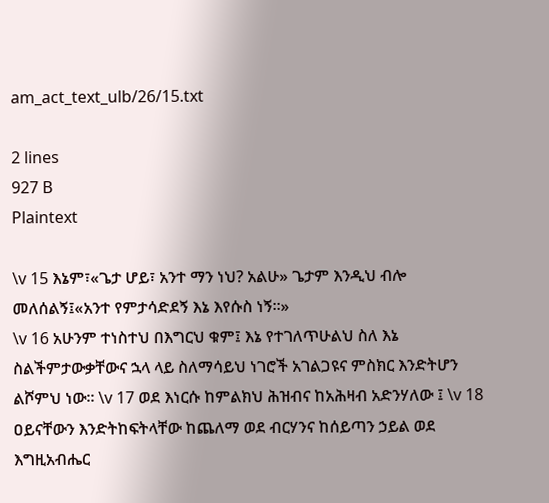am_act_text_ulb/26/15.txt

2 lines
927 B
Plaintext

\v 15 እኔም፣«ጌታ ሆይ፣ አንተ ማን ነህ? አልሁ» ጌታም እንዲህ ብሎ መለሰልኝ፤«አንተ የምታሳድደኝ እኔ እየሱስ ነኝ።»
\v 16 አሁንም ተነስተህ በእግርህ ቁም፤ እኔ የተገለጥሁልህ ስለ እኔ ስልችምታውቃቸውና ኋላ ላይ ስለማሳይህ ነገሮች አገልጋዩና ምስክር እንድትሆን ልሾምህ ነው። \v 17 ወደ እነርሱ ከምልክህ ሕዝብና ከአሕዛብ አድንሃለው ፤ \v 18 ዐይናቸውን እንድትከፍትላቸው ከጨለማ ወደ ብርሃንና ከሰይጣን ኃይል ወደ እግዚአብሔር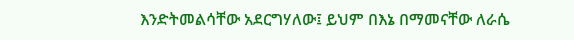እንድትመልሳቸው አደርግሃለው፤ ይህም በእኔ በማመናቸው ለራሴ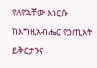የለየኋቸው እነርሱ ከእግዚአብሔር የኃጢአት ይቅርታንና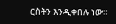ርስትን እንዲቀበሉ ነው።